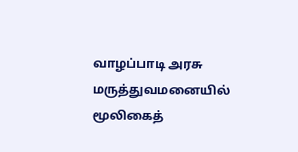வாழப்பாடி அரசு மருத்துவமனையில் மூலிகைத்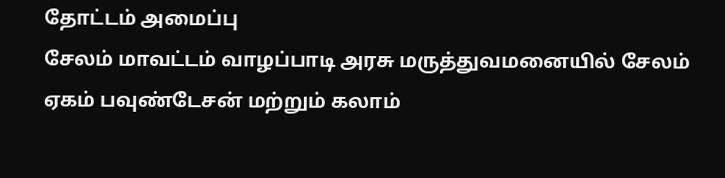தோட்டம் அமைப்பு
சேலம் மாவட்டம் வாழப்பாடி அரசு மருத்துவமனையில் சேலம் ஏகம் பவுண்டேசன் மற்றும் கலாம்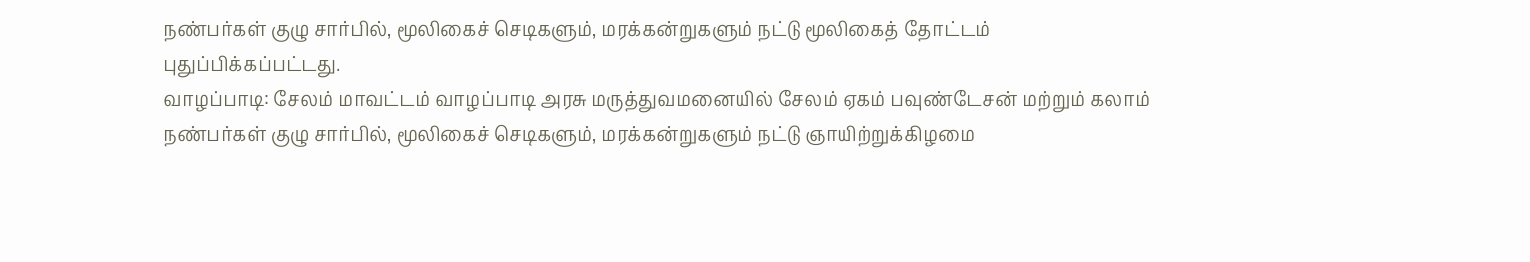நண்பர்கள் குழு சார்பில், மூலிகைச் செடிகளும், மரக்கன்றுகளும் நட்டு மூலிகைத் தோட்டம் புதுப்பிக்கப்பட்டது.
வாழப்பாடி: சேலம் மாவட்டம் வாழப்பாடி அரசு மருத்துவமனையில் சேலம் ஏகம் பவுண்டேசன் மற்றும் கலாம் நண்பர்கள் குழு சார்பில், மூலிகைச் செடிகளும், மரக்கன்றுகளும் நட்டு ஞாயிற்றுக்கிழமை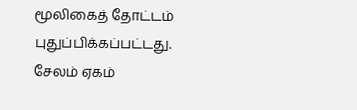மூலிகைத் தோட்டம் புதுப்பிக்கப்பட்டது.
சேலம் ஏகம்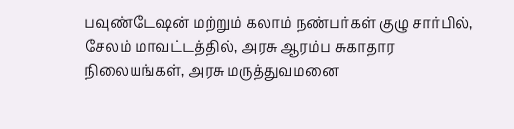பவுண்டேஷன் மற்றும் கலாம் நண்பர்கள் குழு சார்பில், சேலம் மாவட்டத்தில், அரசு ஆரம்ப சுகாதார நிலையங்கள், அரசு மருத்துவமனை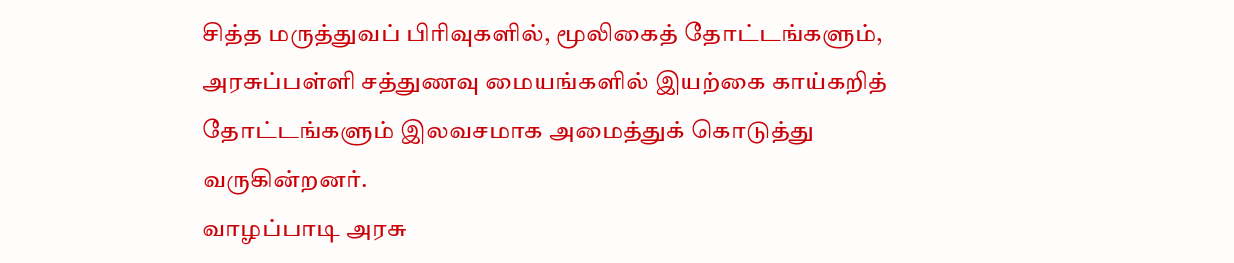சித்த மருத்துவப் பிரிவுகளில், மூலிகைத் தோட்டங்களும், அரசுப்பள்ளி சத்துணவு மையங்களில் இயற்கை காய்கறித் தோட்டங்களும் இலவசமாக அமைத்துக் கொடுத்து வருகின்றனர்.
வாழப்பாடி அரசு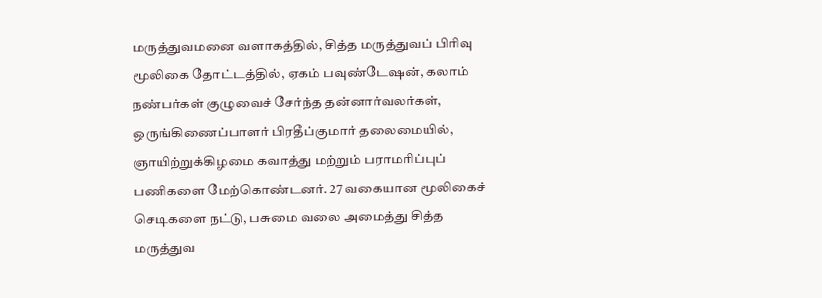மருத்துவமனை வளாகத்தில், சித்த மருத்துவப் பிரிவு மூலிகை தோட்டத்தில், ஏகம் பவுண்டேஷன், கலாம் நண்பர்கள் குழுவைச் சேர்ந்த தன்னார்வலர்கள், ஒருங்கிணைப்பாளர் பிரதீப்குமார் தலைமையில், ஞாயிற்றுக்கிழமை கவாத்து மற்றும் பராமரிப்புப் பணிகளை மேற்கொண்டனர். 27 வகையான மூலிகைச் செடிகளை நட்டு, பசுமை வலை அமைத்து சித்த மருத்துவ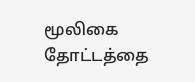மூலிகை தோட்டத்தை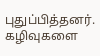புதுப்பித்தனர். கழிவுகளை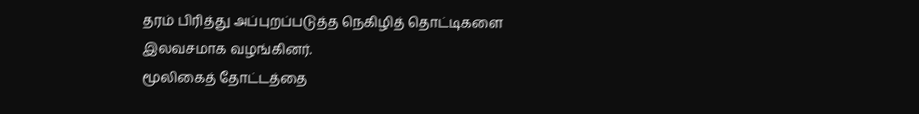தரம் பிரித்து அப்புறப்படுத்த நெகிழித் தொட்டிகளை இலவசமாக வழங்கினர்.
மூலிகைத் தோட்டத்தை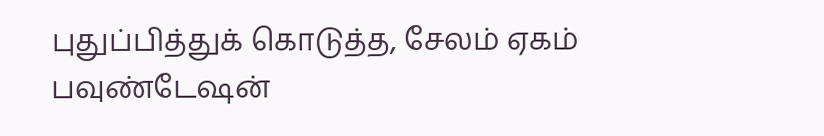புதுப்பித்துக் கொடுத்த, சேலம் ஏகம் பவுண்டேஷன்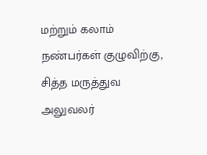மற்றும் கலாம் நண்பர்கள் குழுவிற்கு, சித்த மருத்துவ அலுவலர்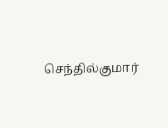செந்தில்குமார்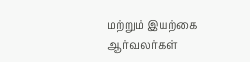மற்றும் இயற்கை ஆர்வலர்கள்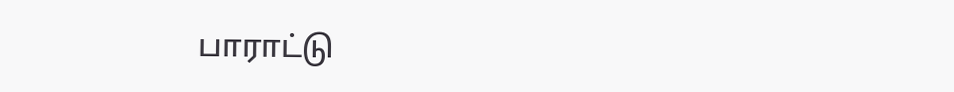பாராட்டு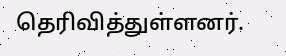தெரிவித்துள்ளனர்.